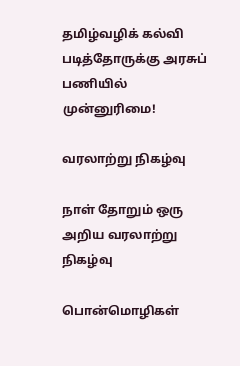தமிழ்வழிக் கல்வி படித்தோருக்கு அரசுப் பணியில் முன்னுரிமை!

வரலாற்று நிகழ்வு

நாள் தோறும் ஒரு அறிய வரலாற்று நிகழ்வு

பொன்மொழிகள்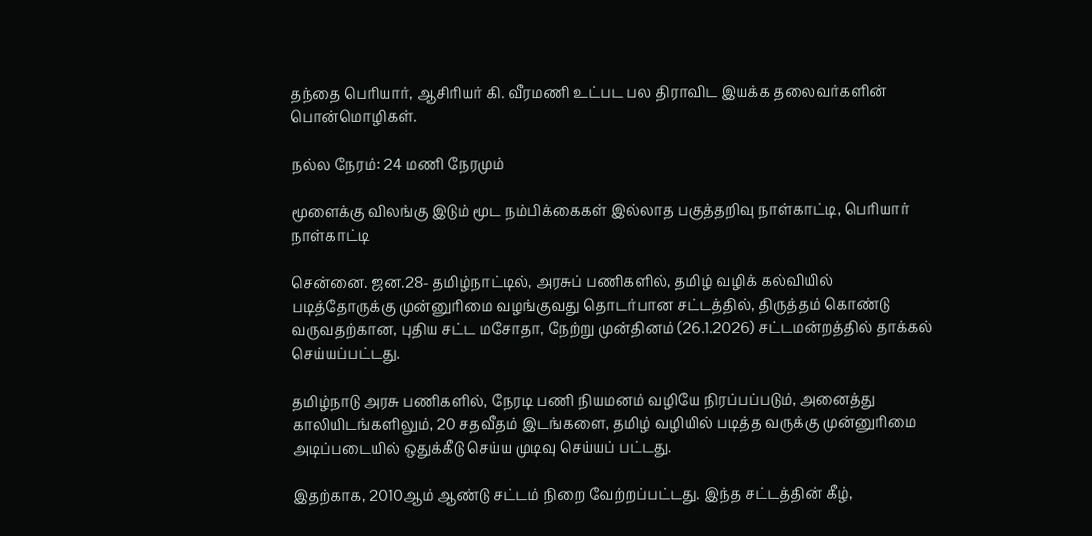தந்தை பெரியார், ஆசிரியர் கி. வீரமணி உட்பட பல திராவிட இயக்க தலைவர்களின் பொன்மொழிகள்.

நல்ல நேரம்: 24 மணி நேரமும்

மூளைக்கு விலங்கு இடும் மூட நம்பிக்கைகள் இல்லாத பகுத்தறிவு நாள்காட்டி, பெரியார் நாள்காட்டி

சென்னை. ஜன.28- தமிழ்நாட்டில், அரசுப் பணிகளில், தமிழ் வழிக் கல்வியில் படித்தோருக்கு முன்னுரிமை வழங்குவது தொடர்பான சட்டத்தில், திருத்தம் கொண்டு வருவதற்கான, புதிய சட்ட மசோதா, நேற்று முன்தினம் (26.1.2026) சட்டமன்றத்தில் தாக்கல் செய்யப்பட்டது.

தமிழ்நாடு அரசு பணிகளில், நேரடி பணி நியமனம் வழியே நிரப்பப்படும், அனைத்து காலியிடங்களிலும், 20 சதவீதம் இடங்களை, தமிழ் வழியில் படித்த வருக்கு முன்னுரிமை அடிப்படையில் ஒதுக்கீடு செய்ய முடிவு செய்யப் பட்டது.

இதற்காக, 2010ஆம் ஆண்டு சட்டம் நிறை வேற்றப்பட்டது. இந்த சட்டத்தின் கீழ்,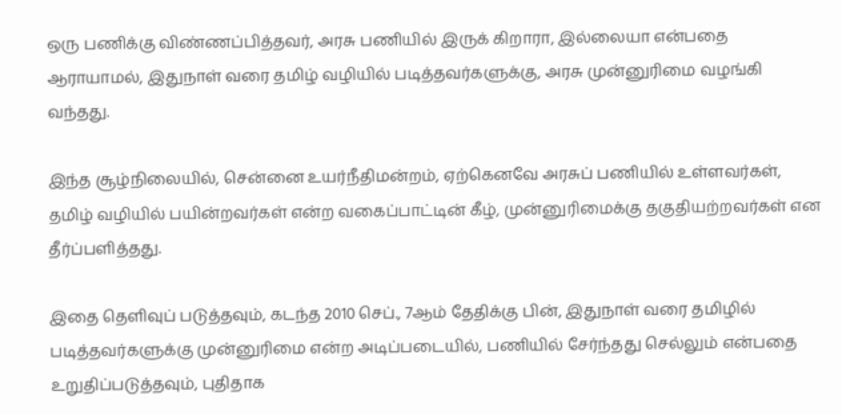ஒரு பணிக்கு விண்ணப்பித்தவர், அரசு பணியில் இருக் கிறாரா, இல்லையா என்பதை ஆராயாமல், இதுநாள் வரை தமிழ் வழியில் படித்தவர்களுக்கு, அரசு முன்னுரிமை வழங்கி வந்தது.

இந்த சூழ்நிலையில், சென்னை உயர்நீதிமன்றம், ஏற்கெனவே அரசுப் பணியில் உள்ளவர்கள், தமிழ் வழியில் பயின்றவர்கள் என்ற வகைப்பாட்டின் கீழ், முன்னுரிமைக்கு தகுதியற்றவர்கள் என தீர்ப்பளித்தது.

இதை தெளிவுப் படுத்தவும், கடந்த 2010 செப்., 7ஆம் தேதிக்கு பின், இதுநாள் வரை தமிழில் படித்தவர்களுக்கு முன்னுரிமை என்ற அடிப்படையில், பணியில் சேர்ந்தது செல்லும் என்பதை உறுதிப்படுத்தவும், புதிதாக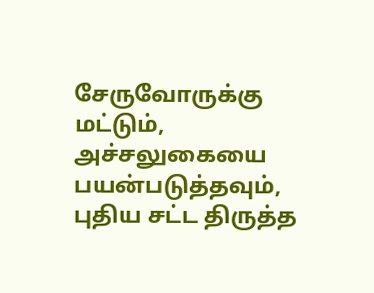சேருவோருக்கு மட்டும், அச்சலுகையை பயன்படுத்தவும், புதிய சட்ட திருத்த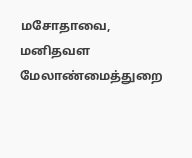மசோதாவை, மனிதவள மேலாண்மைத்துறை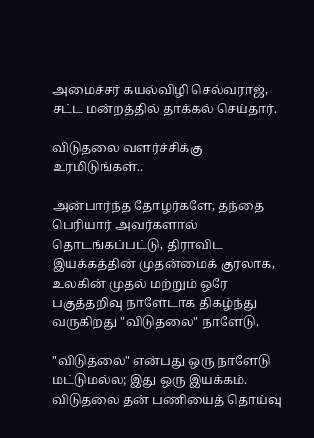அமைச்சர் கயல்விழி செல்வராஜ், சட்ட மன்றத்தில் தாக்கல் செய்தார்.

விடுதலை வளர்ச்சிக்கு உரமிடுங்கள்..

அன்பார்ந்த தோழர்களே, தந்தை பெரியார் அவர்களால் தொடங்கப்பட்டு, திராவிட இயக்கத்தின் முதன்மைக் குரலாக, உலகின் முதல் மற்றும் ஒரே பகுத்தறிவு நாளேடாக திகழ்ந்து வருகிறது "விடுதலை" நாளேடு.

"விடுதலை" என்பது ஒரு நாளேடு மட்டுமல்ல; இது ஒரு இயக்கம். விடுதலை தன் பணியைத் தொய்வு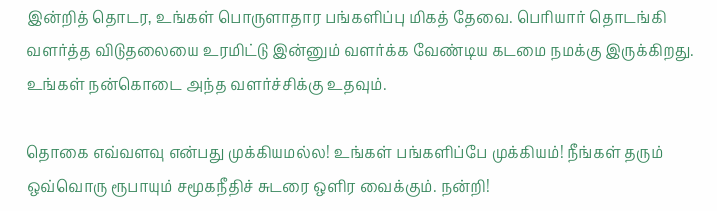இன்றித் தொடர, உங்கள் பொருளாதார பங்களிப்பு மிகத் தேவை. பெரியார் தொடங்கி வளர்த்த விடுதலையை உரமிட்டு இன்னும் வளர்க்க வேண்டிய கடமை நமக்கு இருக்கிறது. உங்கள் நன்கொடை அந்த வளர்ச்சிக்கு உதவும்.

தொகை எவ்வளவு என்பது முக்கியமல்ல! உங்கள் பங்களிப்பே முக்கியம்! நீங்கள் தரும் ஒவ்வொரு ரூபாயும் சமூகநீதிச் சுடரை ஒளிர வைக்கும். நன்றி!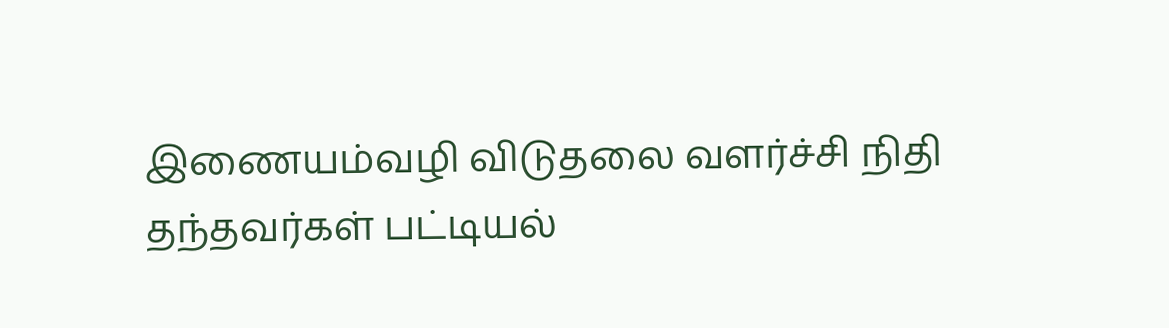இணையம்வழி விடுதலை வளர்ச்சி நிதி தந்தவர்கள் பட்டியல்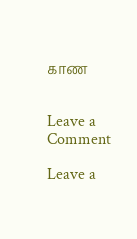காண


Leave a Comment

Leave a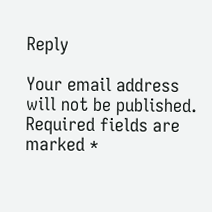Reply

Your email address will not be published. Required fields are marked *